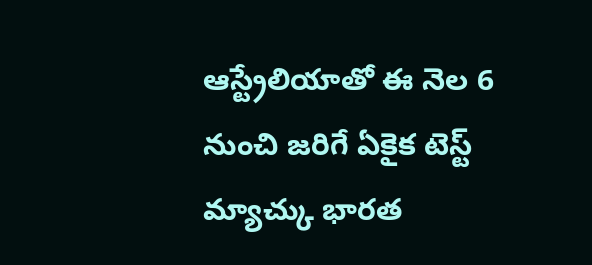ఆస్ట్రేలియాతో ఈ నెల 6 నుంచి జరిగే ఏకైక టెస్ట్ మ్యాచ్కు భారత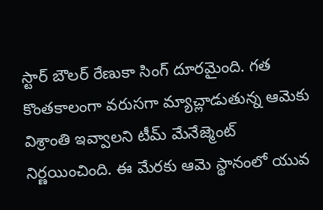స్టార్ బౌలర్ రేణుకా సింగ్ దూరమైంది. గత కొంతకాలంగా వరుసగా మ్యాచ్లాడుతున్న ఆమెకు విశ్రాంతి ఇవ్వాలని టీమ్ మేనేజ్మెంట్ నిర్ణయించింది. ఈ మేరకు ఆమె స్థానంలో యువ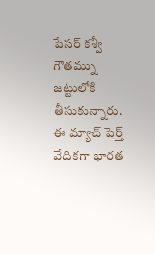పేసర్ కశ్వీ గౌతమ్ను జట్టులోకి తీసుకున్నారు. ఈ మ్యాచ్ పెర్త్ వేదికగా భారత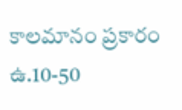కాలమానం ప్రకారం ఉ.10-50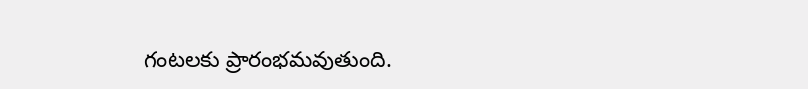గంటలకు ప్రారంభమవుతుంది.